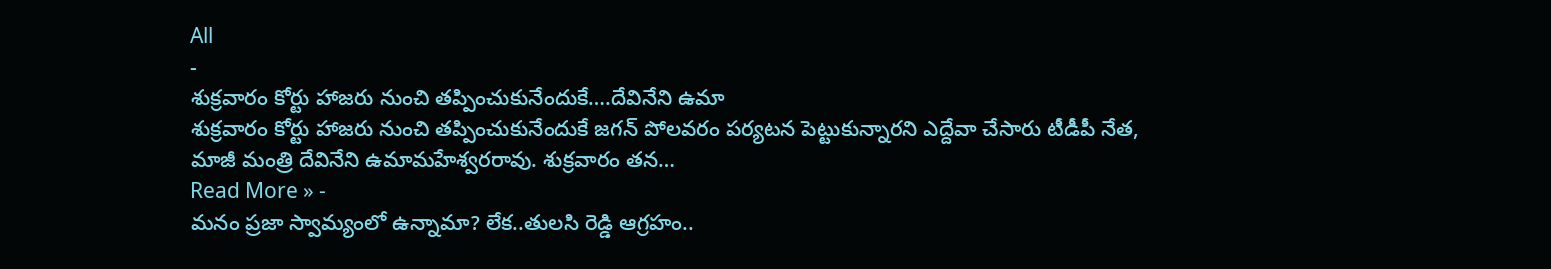All
-
శుక్రవారం కోర్టు హాజరు నుంచి తప్పించుకునేందుకే….దేవినేని ఉమా
శుక్రవారం కోర్టు హాజరు నుంచి తప్పించుకునేందుకే జగన్ పోలవరం పర్యటన పెట్టుకున్నారని ఎద్దేవా చేసారు టీడీపీ నేత, మాజీ మంత్రి దేవినేని ఉమామహేశ్వరరావు. శుక్రవారం తన…
Read More » -
మనం ప్రజా స్వామ్యంలో ఉన్నామా? లేక..తులసి రెడ్డి ఆగ్రహం..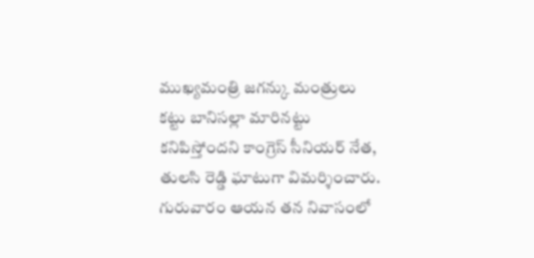ముఖ్యమంత్రి జగన్కు మంత్రులు కట్టు బానిసల్లా మారినట్టు కనిపిస్తోందని కాంగ్రెస్ సీనియర్ నేత, తులసి రెడ్డి ఘాటుగా విమర్శించారు. గురువారం ఆయన తన నివాసంలో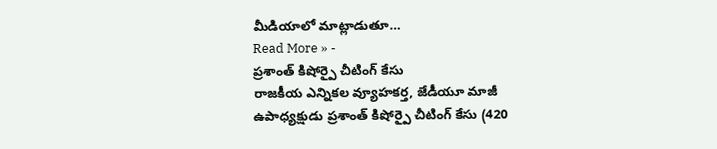మీడియాలో మాట్లాడుతూ…
Read More » -
ప్రశాంత్ కిషోర్పై చీటింగ్ కేసు
రాజకీయ ఎన్నికల వ్యూహకర్త, జేడీయూ మాజీ ఉపాధ్యక్షుడు ప్రశాంత్ కిషోర్పై చీటింగ్ కేసు (420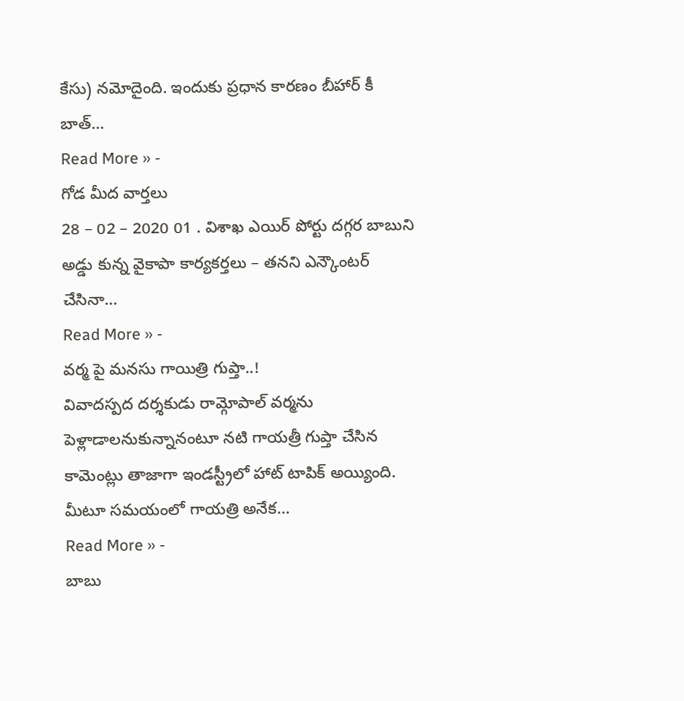కేసు) నమోదైంది. ఇందుకు ప్రధాన కారణం బీహార్ కీ బాత్…
Read More » -
గోడ మీద వార్తలు
28 – 02 – 2020 01 . విశాఖ ఎయిర్ పోర్టు దగ్గర బాబుని అడ్డు కున్న వైకాపా కార్యకర్తలు – తనని ఎన్కౌంటర్ చేసినా…
Read More » -
వర్మ పై మనసు గాయిత్రి గుప్తా..!
వివాదస్పద దర్శకుడు రామ్గోపాల్ వర్మను పెళ్లాడాలనుకున్నానంటూ నటి గాయత్రీ గుప్తా చేసిన కామెంట్లు తాజాగా ఇండస్ట్రీలో హాట్ టాపిక్ అయ్యింది. మీటూ సమయంలో గాయత్రి అనేక…
Read More » -
బాబు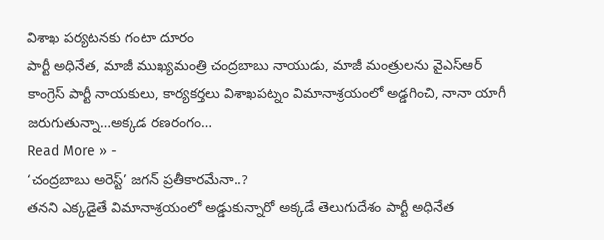విశాఖ పర్యటనకు గంటా దూరం
పార్టీ అధినేత, మాజీ ముఖ్యమంత్రి చంద్రబాబు నాయుడు, మాజీ మంత్రులను వైఎస్ఆర్ కాంగ్రెస్ పార్టీ నాయకులు, కార్యకర్తలు విశాఖపట్నం విమానాశ్రయంలో అడ్డగించి, నానా యాగీ జరుగుతున్నా…అక్కడ రణరంగం…
Read More » -
‘చంద్రబాబు అరెస్ట్’ జగన్ ప్రతీకారమేనా..?
తనని ఎక్కడైతే విమానాశ్రయంలో అడ్డుకున్నారో అక్కడే తెలుగుదేశం పార్టీ అధినేత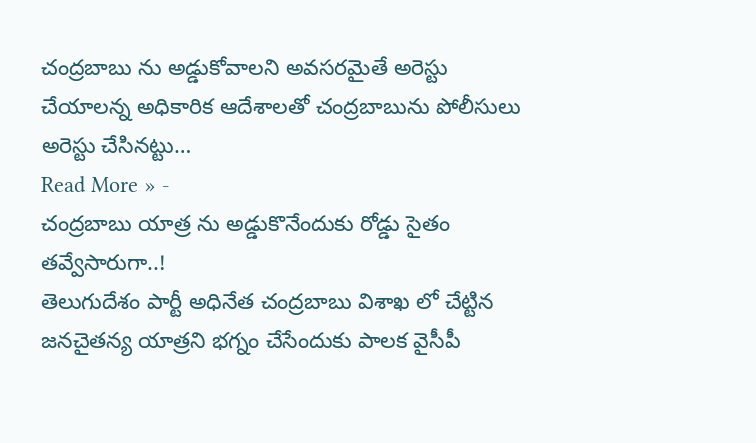చంద్రబాబు ను అడ్డుకోవాలని అవసరమైతే అరెస్టు చేయాలన్న అధికారిక ఆదేశాలతో చంద్రబాబును పోలీసులు అరెస్టు చేసినట్టు…
Read More » -
చంద్రబాబు యాత్ర ను అడ్డుకొనేందుకు రోడ్డు సైతం తవ్వేసారుగా..!
తెలుగుదేశం పార్టీ అధినేత చంద్రబాబు విశాఖ లో చేట్టిన జనచైతన్య యాత్రని భగ్నం చేసేందుకు పాలక వైసీపీ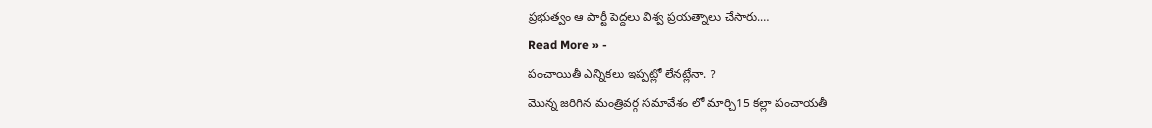ప్రభుత్వం ఆ పార్టీ పెద్దలు విశ్వ ప్రయత్నాలు చేసారు.…
Read More » -
పంచాయితీ ఎన్నికలు ఇప్పట్లో లేనట్లేనా. ?
మొన్న జరిగిన మంత్రివర్గ సమావేశం లో మార్చి15 కల్లా పంచాయతీ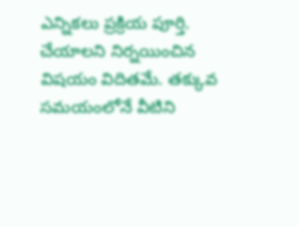ఎన్నికలు ప్రక్రియ పూర్తి. చేయాలని నిర్నయించిన విషయం విదితమే. తక్కువ సమయంలోనే వీటిని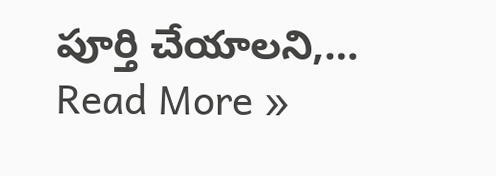పూర్తి చేయాలని,…
Read More »